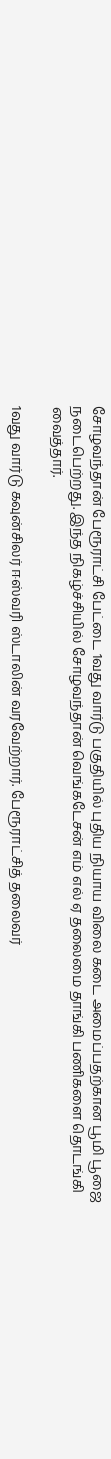சோழவந்தான் பேரூராட்சி பேட்டை 1வது வார்டு பகுதியில் புதிய நியாய விலை கடை அமைப்பதற்கான பூமி பூஜை நடைபெற்றது. இந்த நிகழ்ச்சியில் சோழவந்தான் வெங்கடேசன் எம் எல் ஏ தலைமை தாங்கி பணிகளை தொடங்கி வைத்தார்.

1வது வார்டு கவுன்சிலர் ஈஸ்வரி ஸ்டாலின் வரவேற்றார். பேரூராட்சித் தலைவர்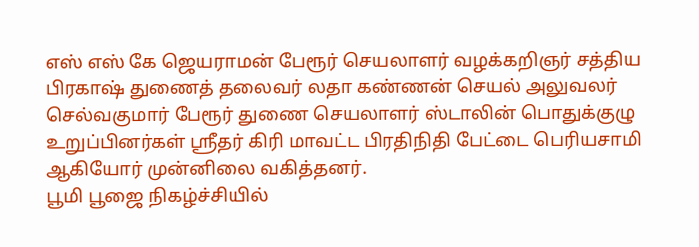எஸ் எஸ் கே ஜெயராமன் பேரூர் செயலாளர் வழக்கறிஞர் சத்திய பிரகாஷ் துணைத் தலைவர் லதா கண்ணன் செயல் அலுவலர் செல்வகுமார் பேரூர் துணை செயலாளர் ஸ்டாலின் பொதுக்குழு உறுப்பினர்கள் ஸ்ரீதர் கிரி மாவட்ட பிரதிநிதி பேட்டை பெரியசாமி ஆகியோர் முன்னிலை வகித்தனர்.
பூமி பூஜை நிகழ்ச்சியில்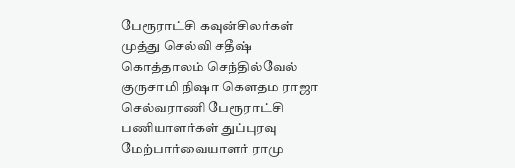பேரூராட்சி கவுன்சிலர்கள் முத்து செல்வி சதீஷ் கொத்தாலம் செந்தில்வேல் குருசாமி நிஷா கௌதம ராஜா செல்வராணி பேரூராட்சி பணியாளர்கள் துப்புரவு மேற்பார்வையாளர் ராமு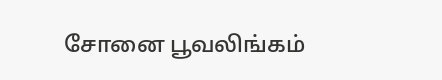சோனை பூவலிங்கம்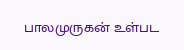பாலமுருகன் உள்பட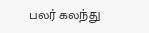பலர் கலந்து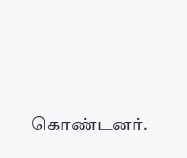கொண்டனர்.